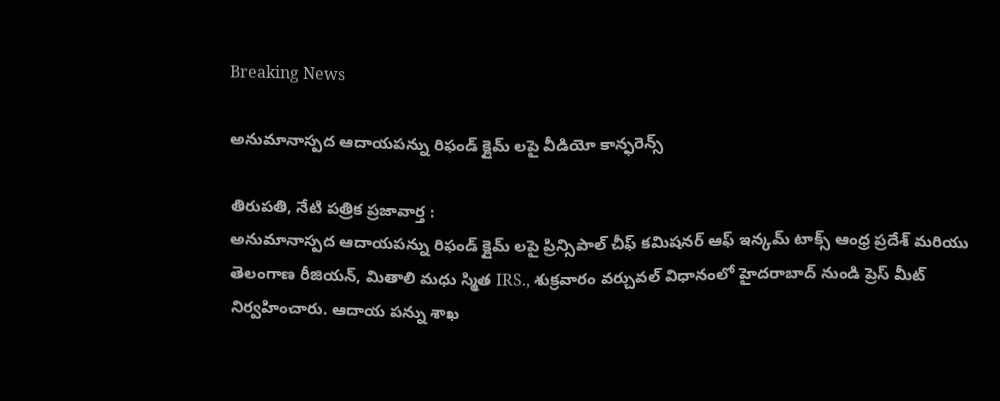Breaking News

అనుమానాస్పద ఆదాయపన్ను రిఫండ్ క్లైమ్ లపై వీడియో కాన్ఫరెన్స్

తిరుపతి, నేటి పత్రిక ప్రజావార్త :
అనుమానాస్పద ఆదాయపన్ను రిఫండ్ క్లైమ్ లపై ప్రిన్సిపాల్ చీఫ్ కమిషనర్ ఆఫ్ ఇన్కమ్ టాక్స్ ఆంధ్ర ప్రదేశ్ మరియు తెలంగాణ రీజియన్, మితాలి మధు స్మిత IRS., శుక్రవారం వర్చువల్ విధానంలో హైదరాబాద్ నుండి ప్రెస్ మీట్ నిర్వహించారు. ఆదాయ పన్ను శాఖ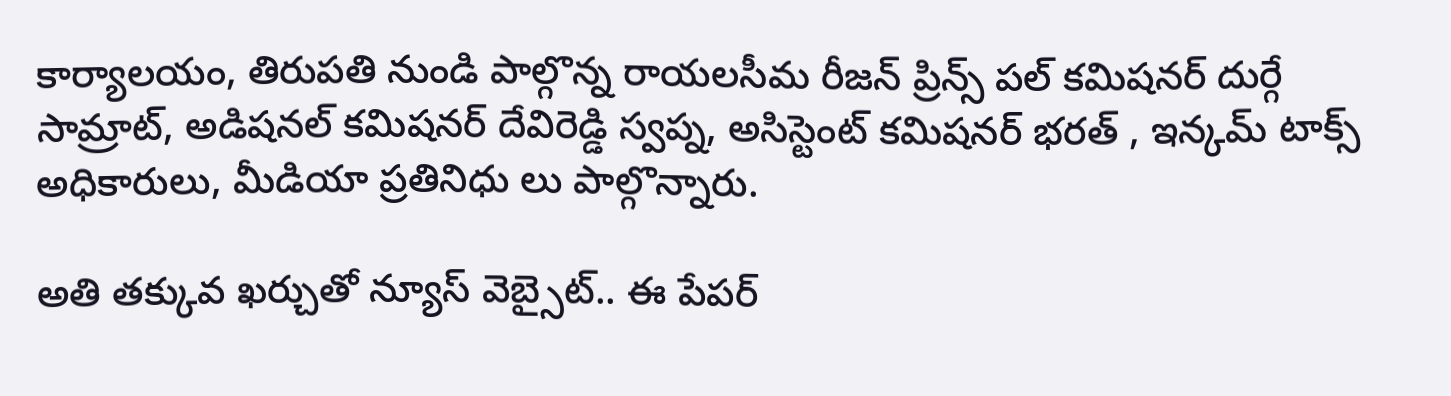కార్యాలయం, తిరుపతి నుండి పాల్గొన్న రాయలసీమ రీజన్ ప్రిన్స్ పల్ కమిషనర్ దుర్గే సామ్రాట్, అడిషనల్ కమిషనర్ దేవిరెడ్డి స్వప్న, అసిస్టెంట్ కమిషనర్ భరత్ , ఇన్కమ్ టాక్స్ అధికారులు, మీడియా ప్రతినిధు లు పాల్గొన్నారు.

అతి తక్కువ ఖర్చుతో న్యూస్ వెబ్సైట్.. ఈ పేపర్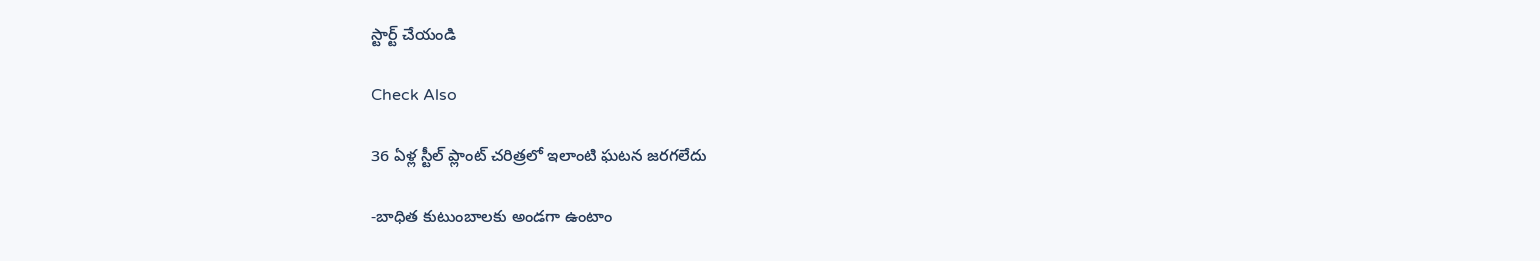స్టార్ట్ చేయండి

Check Also

36 ఏళ్ల స్టీల్ ప్లాంట్ చరిత్రలో ఇలాంటి ఘటన జరగలేదు

-బాధిత కుటుంబాలకు అండగా ఉంటాం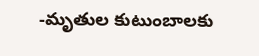-మృతుల కుటుంబాలకు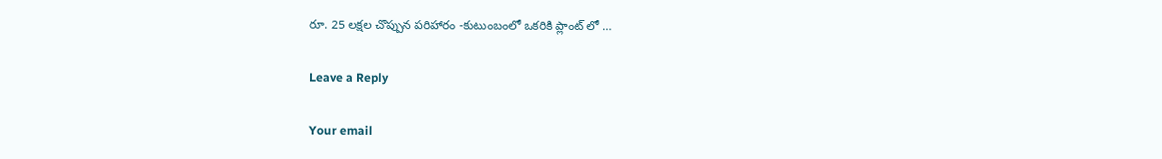రూ. 25 లక్షల చొప్పున పరిహారం -కుటుంబంలో ఒకరికి ప్లాంట్ లో …

Leave a Reply

Your email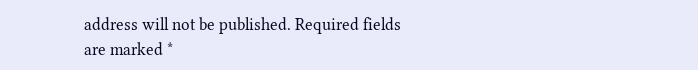address will not be published. Required fields are marked *